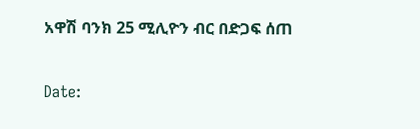አዋሽ ባንክ 25 ሚሊዮን ብር በድጋፍ ሰጠ

Date: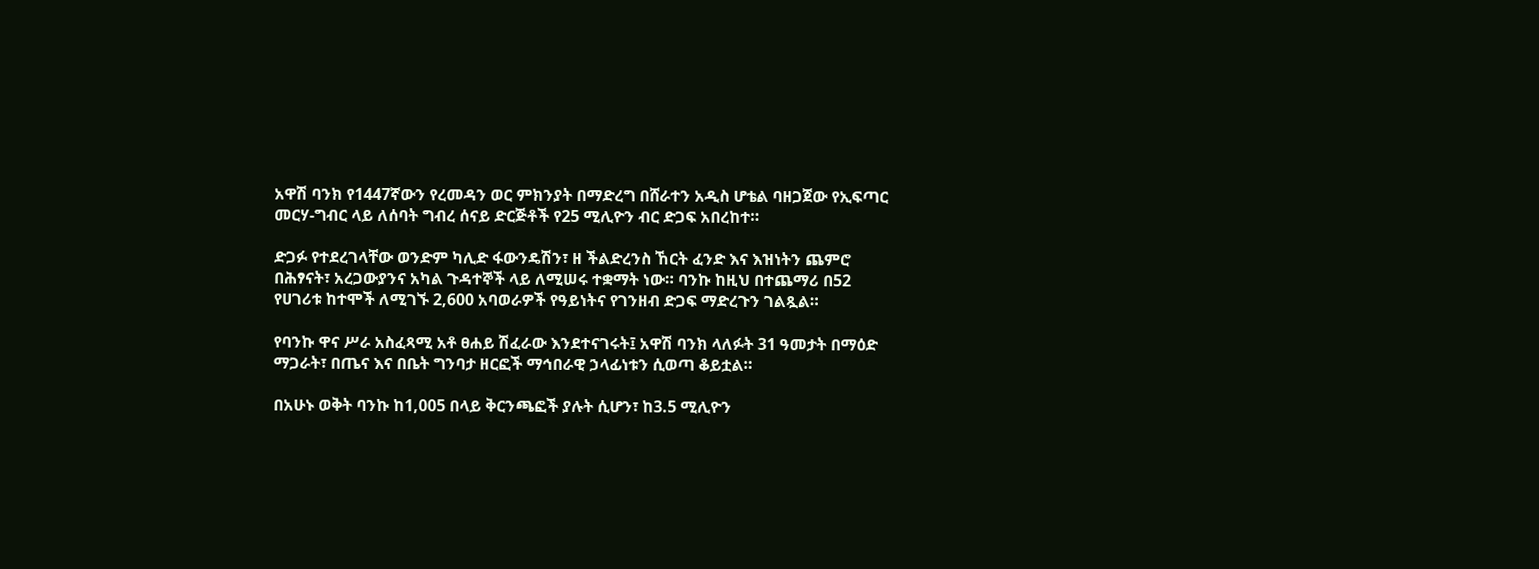አዋሽ ባንክ የ1447ኛውን የረመዳን ወር ምክንያት በማድረግ በሸራተን አዲስ ሆቴል ባዘጋጀው የኢፍጣር መርሃ-ግብር ላይ ለሰባት ግብረ ሰናይ ድርጅቶች የ25 ሚሊዮን ብር ድጋፍ አበረከተ።

ድጋፉ የተደረገላቸው ወንድም ካሊድ ፋውንዴሽን፣ ዘ ችልድረንስ ኸርት ፈንድ እና እዝነትን ጨምሮ በሕፃናት፣ አረጋውያንና አካል ጉዳተኞች ላይ ለሚሠሩ ተቋማት ነው። ባንኩ ከዚህ በተጨማሪ በ52 የሀገሪቱ ከተሞች ለሚገኙ 2,600 አባወራዎች የዓይነትና የገንዘብ ድጋፍ ማድረጉን ገልጿል።

የባንኩ ዋና ሥራ አስፈጻሚ አቶ ፀሐይ ሽፈራው እንደተናገሩት፤ አዋሽ ባንክ ላለፉት 31 ዓመታት በማዕድ ማጋራት፣ በጤና እና በቤት ግንባታ ዘርፎች ማኅበራዊ ኃላፊነቱን ሲወጣ ቆይቷል።

በአሁኑ ወቅት ባንኩ ከ1,005 በላይ ቅርንጫፎች ያሉት ሲሆን፣ ከ3.5 ሚሊዮን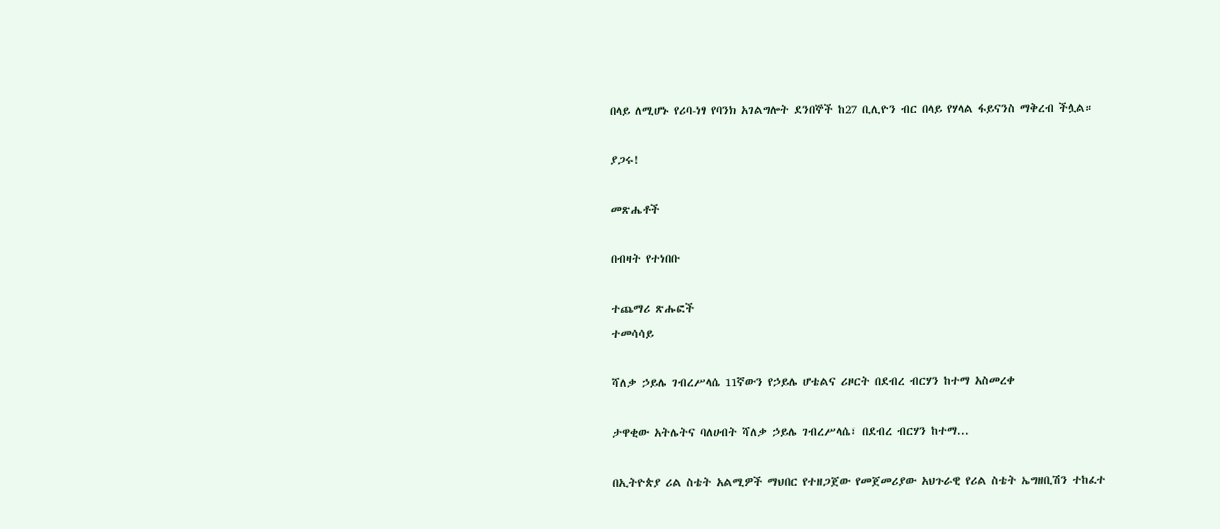በላይ ለሚሆኑ የሪባ-ነፃ የባንክ አገልግሎት ደንበኞች ከ27 ቢሊዮን ብር በላይ የሃላል ፋይናንስ ማቅረብ ችሏል።

ያጋሩ!

መጽሔቶች

በብዛት የተነበቡ

ተጨማሪ ጽሑፎች
ተመሳሳይ

ሻለቃ ኃይሌ ገብረሥላሴ 11ኛውን የኃይሌ ሆቴልና ሪዞርት በደብረ ብርሃን ከተማ አስመረቀ

ታዋቂው አትሌትና ባለሀብት ሻለቃ ኃይሌ ገብረሥላሴ፣ በደብረ ብርሃን ከተማ...

በኢትዮጵያ ሪል ስቴት አልሚዎች ማህበር የተዘጋጀው የመጀመሪያው አህጉራዊ የሪል ስቴት ኤግዘቢሽን ተከፈተ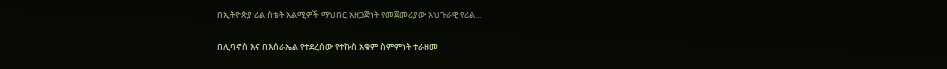በኢትዮጵያ ሪል ስቴት አልሚዎች ማህበር አዘጋጅነት የመጀመሪያው አህጉራዊ የሪል...

በሊባኖስ እና በእሰራኤል የተደረሰው የተኩስ አቁም ስምምነት ተራዘመ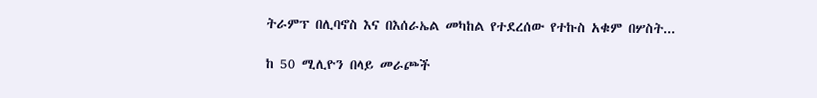ትራምፕ በሊባኖስ እና በእሰራኤል መካከል የተደረሰው የተኩስ አቁም በሦስት...

ከ 50 ሚሊዮን በላይ መራጮች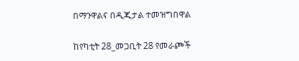በማንዋልና በዲጂታል ተመዝግበዋል

ከየካቲት 28_መጋቢት 28 የመራጮች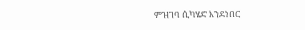ምዝገባ ሲካሄድ እንደነበር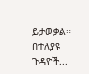ይታወቃል። በተለያዩ ጉዳዮች...